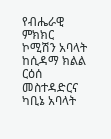የብሔራዊ ምክክር ኮሚሽን አባላት ከሲዳማ ክልል ርዕሰ መስተዳድርና ካቢኔ አባላት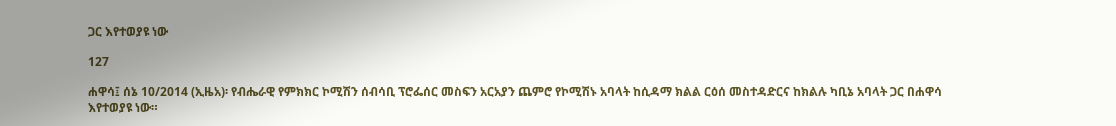ጋር እየተወያዩ ነው

127

ሐዋሳ፤ ሰኔ 10/2014 (ኢዜአ)፡ የብሔራዊ የምክክር ኮሚሽን ሰብሳቢ ፕሮፌሰር መስፍን አርአያን ጨምሮ የኮሚሽኑ አባላት ከሲዳማ ክልል ርዕሰ መስተዳድርና ከክልሉ ካቢኔ አባላት ጋር በሐዋሳ እየተወያዩ ነው።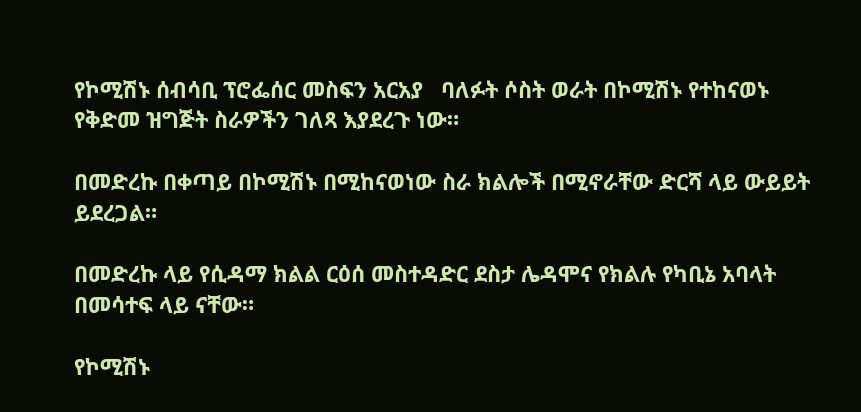የኮሚሽኑ ሰብሳቢ ፕሮፌሰር መስፍን አርአያ   ባለፉት ሶስት ወራት በኮሚሽኑ የተከናወኑ የቅድመ ዝግጅት ስራዎችን ገለጻ እያደረጉ ነው።

በመድረኩ በቀጣይ በኮሚሽኑ በሚከናወነው ስራ ክልሎች በሚኖራቸው ድርሻ ላይ ውይይት ይደረጋል።

በመድረኩ ላይ የሲዳማ ክልል ርዕሰ መስተዳድር ደስታ ሌዳሞና የክልሉ የካቢኔ አባላት በመሳተፍ ላይ ናቸው።

የኮሚሽኑ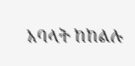አባላት ከከልሉ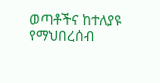ወጣቶችና ከተለያዩ የማህበረሰብ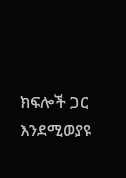ክፍሎች ጋር እንደሚወያዩ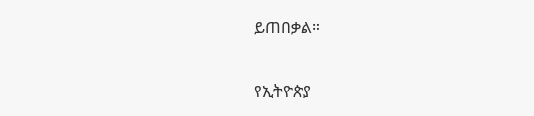ይጠበቃል።

የኢትዮጵያ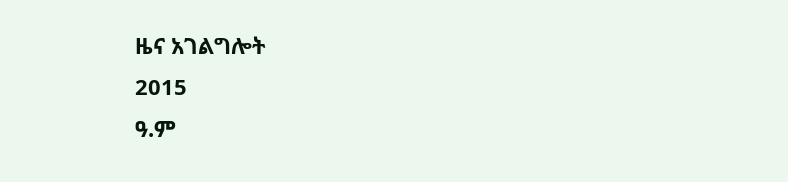ዜና አገልግሎት
2015
ዓ.ም